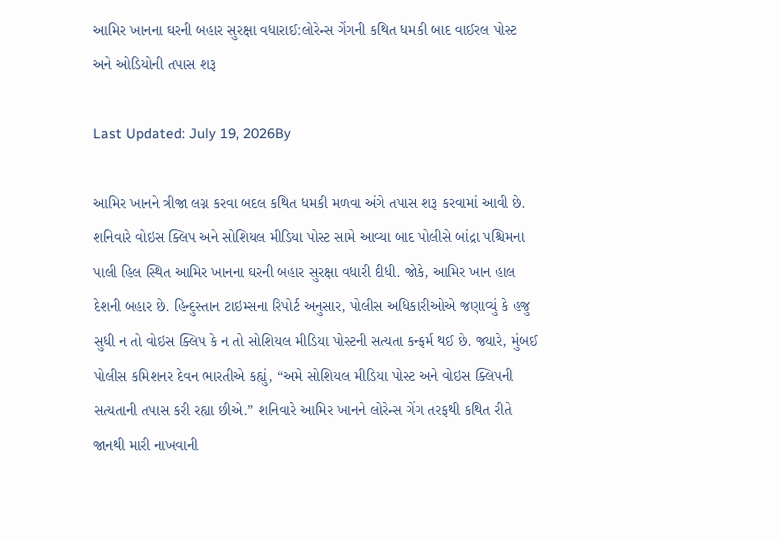આમિર ખાનના ઘરની બહાર સુરક્ષા વધારાઈ:લોરેન્સ ગેંગની કથિત ધમકી બાદ વાઈરલ પોસ્ટ અને ઓડિયોની તપાસ શરૂ

Last Updated: July 19, 2026By

આમિર ખાનને ત્રીજા લગ્ન કરવા બદલ કથિત ધમકી મળવા અંગે તપાસ શરૂ કરવામાં આવી છે. શનિવારે વોઇસ ક્લિપ અને સોશિયલ મીડિયા પોસ્ટ સામે આવ્યા બાદ પોલીસે બાંદ્રા પશ્ચિમના પાલી હિલ સ્થિત આમિર ખાનના ઘરની બહાર સુરક્ષા વધારી દીધી. જોકે, આમિર ખાન હાલ દેશની બહાર છે. હિન્દુસ્તાન ટાઇમ્સના રિપોર્ટ અનુસાર, પોલીસ અધિકારીઓએ જણાવ્યું કે હજુ સુધી ન તો વોઇસ ક્લિપ કે ન તો સોશિયલ મીડિયા પોસ્ટની સત્યતા કન્ફર્મ થઈ છે. જ્યારે, મુંબઈ પોલીસ કમિશનર દેવન ભારતીએ કહ્યું, “અમે સોશિયલ મીડિયા પોસ્ટ અને વોઇસ ક્લિપની સત્યતાની તપાસ કરી રહ્યા છીએ.” શનિવારે આમિર ખાનને લોરેન્સ ગેંગ તરફથી કથિત રીતે જાનથી મારી નાખવાની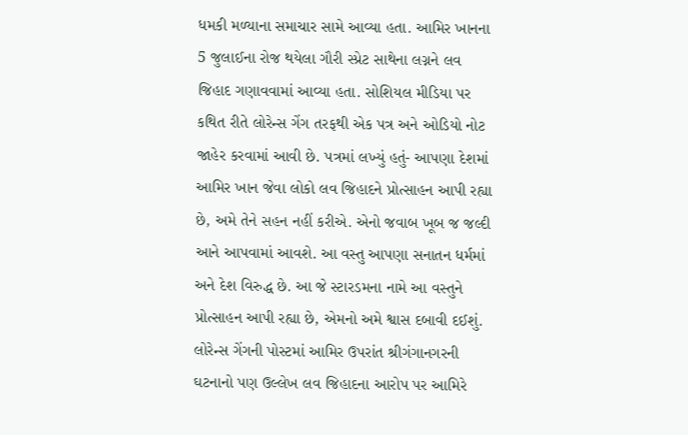ધમકી મળ્યાના સમાચાર સામે આવ્યા હતા. આમિર ખાનના 5 જુલાઈના રોજ થયેલા ગૌરી સ્પ્રેટ સાથેના લગ્નને લવ જિહાદ ગણાવવામાં આવ્યા હતા. સોશિયલ મીડિયા પર કથિત રીતે લોરેન્સ ગેંગ તરફથી એક પત્ર અને ઓડિયો નોટ જાહેર કરવામાં આવી છે. પત્રમાં લખ્યું હતું- આપણા દેશમાં આમિર ખાન જેવા લોકો લવ જિહાદને પ્રોત્સાહન આપી રહ્યા છે, અમે તેને સહન નહીં કરીએ. એનો જવાબ ખૂબ જ જલ્દી આને આપવામાં આવશે. આ વસ્તુ આપણા સનાતન ધર્મમાં અને દેશ વિરુદ્ધ છે. આ જે સ્ટારડમના નામે આ વસ્તુને પ્રોત્સાહન આપી રહ્યા છે, એમનો અમે શ્વાસ દબાવી દઈશું. લોરેન્સ ગેંગની પોસ્ટમાં આમિર ઉપરાંત શ્રીગંગાનગરની ઘટનાનો પણ ઉલ્લેખ લવ જિહાદના આરોપ પર આમિરે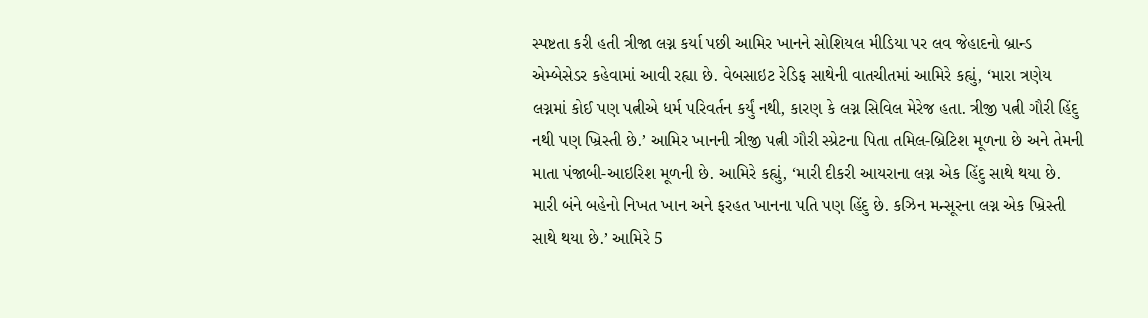સ્પષ્ટતા કરી હતી ત્રીજા લગ્ન કર્યા પછી આમિર ખાનને સોશિયલ મીડિયા પર લવ જેહાદનો બ્રાન્ડ એમ્બેસેડર કહેવામાં આવી રહ્યા છે. વેબસાઇટ રેડિફ સાથેની વાતચીતમાં આમિરે કહ્યું, ‘મારા ત્રણેય લગ્નમાં કોઈ પણ પત્નીએ ધર્મ પરિવર્તન કર્યું નથી, કારણ કે લગ્ન સિવિલ મેરેજ હતા. ત્રીજી પત્ની ગૌરી હિંદુ નથી પણ ખ્રિસ્તી છે.’ આમિર ખાનની ત્રીજી પત્ની ગૌરી સ્પ્રેટના પિતા તમિલ-બ્રિટિશ મૂળના છે અને તેમની માતા પંજાબી-આઇરિશ મૂળની છે. આમિરે કહ્યું, ‘મારી દીકરી આયરાના લગ્ન એક હિંદુ સાથે થયા છે. મારી બંને બહેનો નિખત ખાન અને ફરહત ખાનના પતિ પણ હિંદુ છે. કઝિન મન્સૂરના લગ્ન એક ખ્રિસ્તી સાથે થયા છે.’ આમિરે 5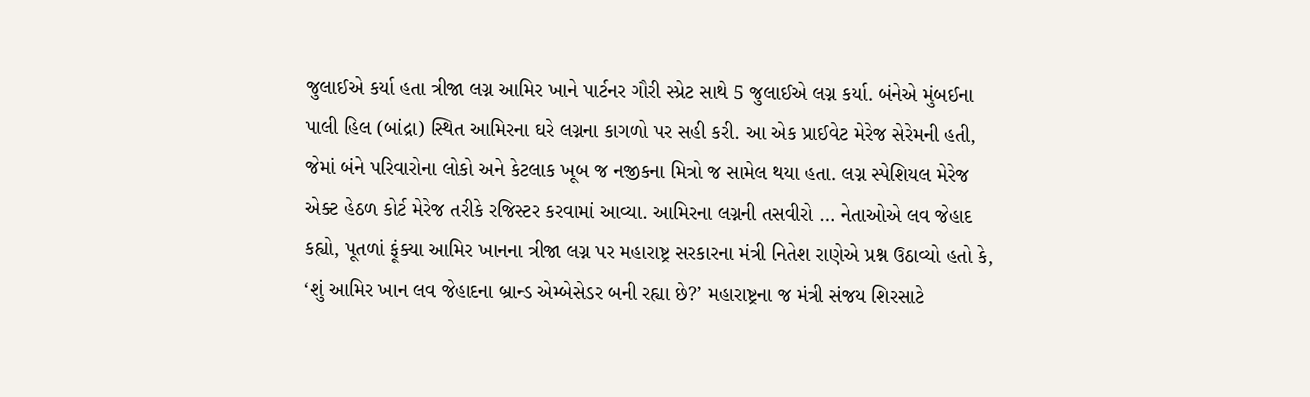જુલાઈએ કર્યા હતા ત્રીજા લગ્ન આમિર ખાને પાર્ટનર ગૌરી સ્પ્રેટ સાથે 5 જુલાઈએ લગ્ન કર્યા. બંનેએ મુંબઈના પાલી હિલ (બાંદ્રા) સ્થિત આમિરના ઘરે લગ્નના કાગળો પર સહી કરી. આ એક પ્રાઈવેટ મેરેજ સેરેમની હતી, જેમાં બંને પરિવારોના લોકો અને કેટલાક ખૂબ જ નજીકના મિત્રો જ સામેલ થયા હતા. લગ્ન સ્પેશિયલ મેરેજ એક્ટ હેઠળ કોર્ટ મેરેજ તરીકે રજિસ્ટર કરવામાં આવ્યા. આમિરના લગ્નની તસવીરો … નેતાઓએ લવ જેહાદ કહ્યો, પૂતળાં ફૂંક્યા આમિર ખાનના ત્રીજા લગ્ન પર મહારાષ્ટ્ર સરકારના મંત્રી નિતેશ રાણેએ પ્રશ્ન ઉઠાવ્યો હતો કે, ‘શું આમિર ખાન લવ જેહાદના બ્રાન્ડ એમ્બેસેડર બની રહ્યા છે?’ મહારાષ્ટ્રના જ મંત્રી સંજય શિરસાટે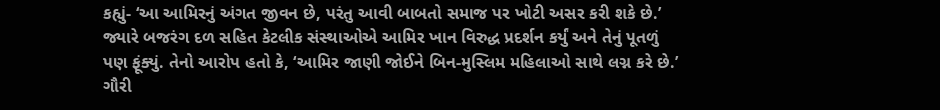કહ્યું- ‘આ આમિરનું અંગત જીવન છે, પરંતુ આવી બાબતો સમાજ પર ખોટી અસર કરી શકે છે.’ જ્યારે બજરંગ દળ સહિત કેટલીક સંસ્થાઓએ આમિર ખાન વિરુદ્ધ પ્રદર્શન કર્યું અને તેનું પૂતળું પણ ફૂંક્યું. તેનો આરોપ હતો કે, ‘આમિર જાણી જોઈને બિન-મુસ્લિમ મહિલાઓ સાથે લગ્ન કરે છે.’ ગૌરી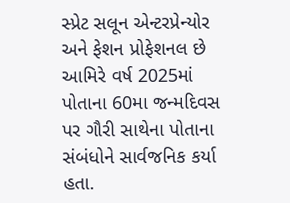સ્પ્રેટ સલૂન એન્ટરપ્રેન્યોર અને ફેશન પ્રોફેશનલ છે આમિરે વર્ષ 2025માં પોતાના 60મા જન્મદિવસ પર ગૌરી સાથેના પોતાના સંબંધોને સાર્વજનિક કર્યા હતા.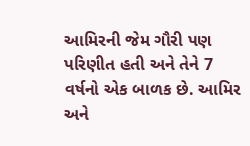આમિરની જેમ ગૌરી પણ પરિણીત હતી અને તેને 7 વર્ષનો એક બાળક છે. આમિર અને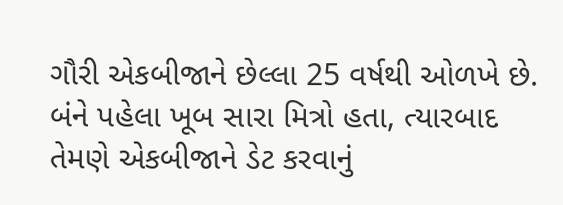ગૌરી એકબીજાને છેલ્લા 25 વર્ષથી ઓળખે છે. બંને પહેલા ખૂબ સારા મિત્રો હતા, ત્યારબાદ તેમણે એકબીજાને ડેટ કરવાનું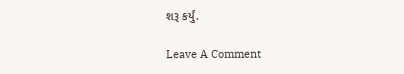શરૂ કર્યું.

Leave A Comment